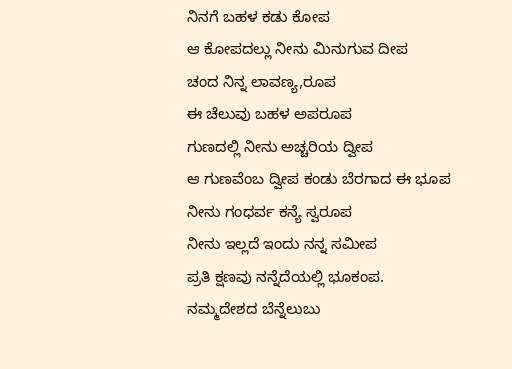ನಿನಗೆ ಬಹಳ ಕಡು ಕೋಪ
ಆ ಕೋಪದಲ್ಲು ನೀನು ಮಿನುಗುವ ದೀಪ
ಚಂದ ನಿನ್ನ ಲಾವಣ್ಯ,ರೂಪ
ಈ ಚೆಲುವು ಬಹಳ ಅಪರೂಪ
ಗುಣದಲ್ಲಿ ನೀನು ಅಚ್ಚರಿಯ ದ್ವೀಪ
ಆ ಗುಣವೆಂಬ ದ್ವೀಪ ಕಂಡು ಬೆರಗಾದ ಈ ಭೂಪ
ನೀನು ಗಂಧರ್ವ ಕನ್ಯೆ ಸ್ವರೂಪ
ನೀನು ಇಲ್ಲದೆ ಇಂದು ನನ್ನ ಸಮೀಪ
ಪ್ರತಿ ಕ್ಷಣವು ನನ್ನೆದೆಯಲ್ಲಿ ಭೂಕಂಪ.
ನಮ್ಮದೇಶದ ಬೆನ್ನೆಲುಬು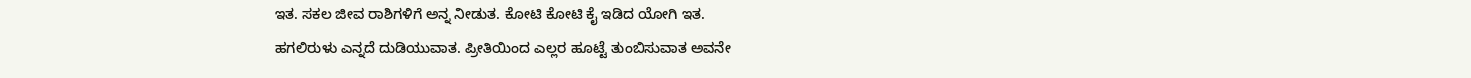ಇತ. ಸಕಲ ಜೀವ ರಾಶಿಗಳಿಗೆ ಅನ್ನ ನೀಡುತ. ಕೋಟಿ ಕೋಟಿ ಕೈ ಇಡಿದ ಯೋಗಿ ಇತ.
ಹಗಲಿರುಳು ಎನ್ನದೆ ದುಡಿಯುವಾತ. ಪ್ರೀತಿಯಿಂದ ಎಲ್ಲರ ಹೂಟ್ಟೆ ತುಂಬಿಸುವಾತ ಅವನೇ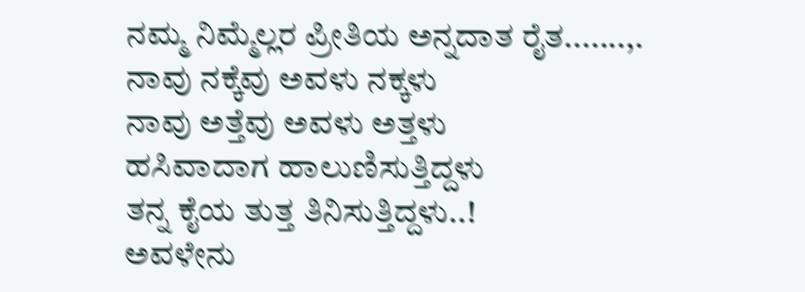ನಮ್ಮ ನಿಮ್ಮೆಲ್ಲರ ಪ್ರೀತಿಯ ಅನ್ನದಾತ ರೈತ.......,.
ನಾವು ನಕ್ಕೆವು ಅವಳು ನಕ್ಕಳು
ನಾವು ಅತ್ತೆವು ಅವಳು ಅತ್ತಳು
ಹಸಿವಾದಾಗ ಹಾಲುಣಿಸುತ್ತಿದ್ದಳು
ತನ್ನ ಕೈಯ ತುತ್ತ ತಿನಿಸುತ್ತಿದ್ದಳು..!
ಅವಳೇನು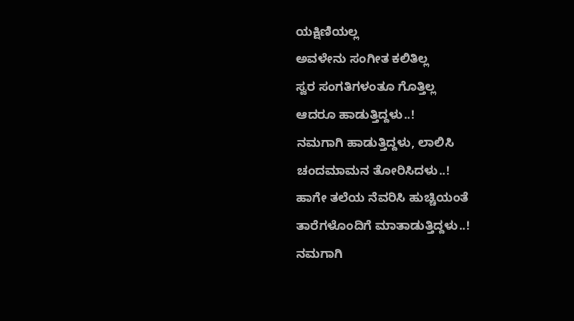ಯಕ್ಷಿಣಿಯಲ್ಲ
ಅವಳೇನು ಸಂಗೀತ ಕಲಿತಿಲ್ಲ
ಸ್ವರ ಸಂಗತಿಗಳಂತೂ ಗೊತ್ತಿಲ್ಲ
ಆದರೂ ಹಾಡುತ್ತಿದ್ದಳು..!
ನಮಗಾಗಿ ಹಾಡುತ್ತಿದ್ದಳು, ಲಾಲಿಸಿ
ಚಂದಮಾಮನ ತೋರಿಸಿದಳು..!
ಹಾಗೇ ತಲೆಯ ನೆವರಿಸಿ ಹುಚ್ಚಿಯಂತೆ
ತಾರೆಗಳೊಂದಿಗೆ ಮಾತಾಡುತ್ತಿದ್ದಳು..!
ನಮಗಾಗಿ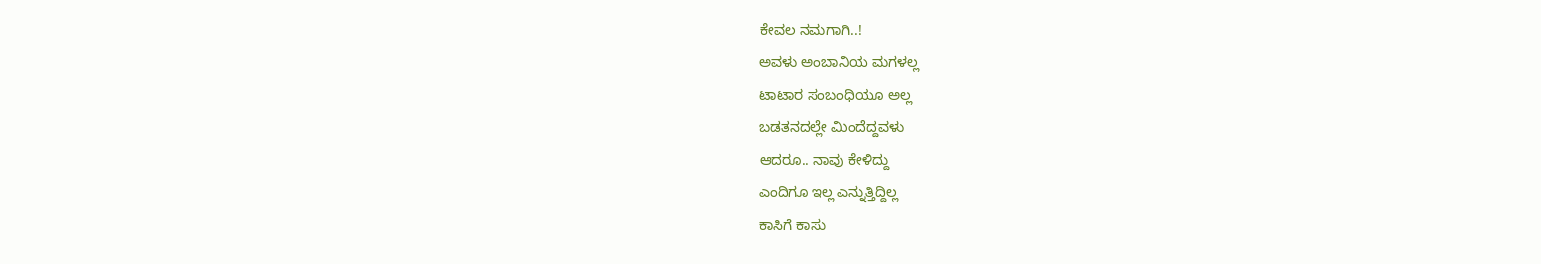ಕೇವಲ ನಮಗಾಗಿ..!
ಅವಳು ಅಂಬಾನಿಯ ಮಗಳಲ್ಲ
ಟಾಟಾರ ಸಂಬಂಧಿಯೂ ಅಲ್ಲ
ಬಡತನದಲ್ಲೇ ಮಿಂದೆದ್ದವಳು
ಆದರೂ.. ನಾವು ಕೇಳಿದ್ದು
ಎಂದಿಗೂ ಇಲ್ಲ ಎನ್ನುತ್ತಿದ್ದಿಲ್ಲ
ಕಾಸಿಗೆ ಕಾಸು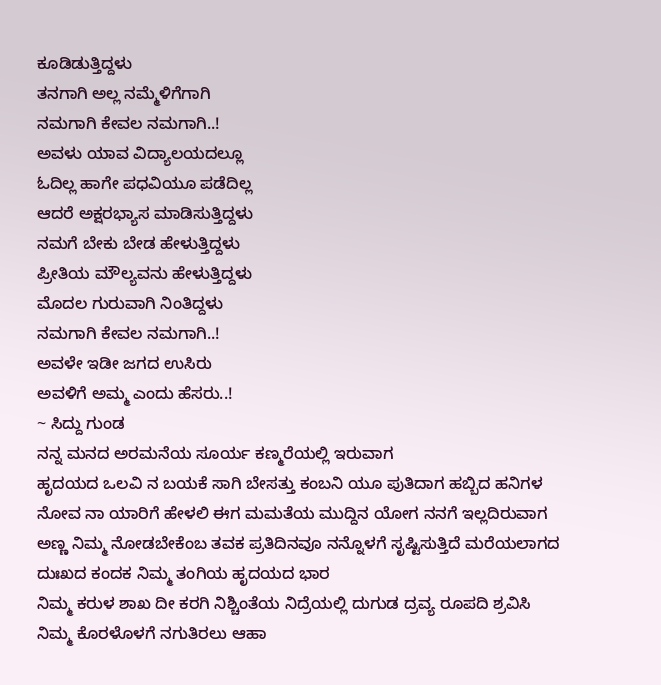ಕೂಡಿಡುತ್ತಿದ್ದಳು
ತನಗಾಗಿ ಅಲ್ಲ ನಮ್ಮೆಳಿಗೆಗಾಗಿ
ನಮಗಾಗಿ ಕೇವಲ ನಮಗಾಗಿ..!
ಅವಳು ಯಾವ ವಿದ್ಯಾಲಯದಲ್ಲೂ
ಓದಿಲ್ಲ ಹಾಗೇ ಪಧವಿಯೂ ಪಡೆದಿಲ್ಲ
ಆದರೆ ಅಕ್ಷರಭ್ಯಾಸ ಮಾಡಿಸುತ್ತಿದ್ದಳು
ನಮಗೆ ಬೇಕು ಬೇಡ ಹೇಳುತ್ತಿದ್ದಳು
ಪ್ರೀತಿಯ ಮೌಲ್ಯವನು ಹೇಳುತ್ತಿದ್ದಳು
ಮೊದಲ ಗುರುವಾಗಿ ನಿಂತಿದ್ದಳು
ನಮಗಾಗಿ ಕೇವಲ ನಮಗಾಗಿ..!
ಅವಳೇ ಇಡೀ ಜಗದ ಉಸಿರು
ಅವಳಿಗೆ ಅಮ್ಮ ಎಂದು ಹೆಸರು..!
~ ಸಿದ್ದು ಗುಂಡ
ನನ್ನ ಮನದ ಅರಮನೆಯ ಸೂರ್ಯ ಕಣ್ಮರೆಯಲ್ಲಿ ಇರುವಾಗ
ಹೃದಯದ ಒಲವಿ ನ ಬಯಕೆ ಸಾಗಿ ಬೇಸತ್ತು ಕಂಬನಿ ಯೂ ಪುತಿದಾಗ ಹಬ್ಬಿದ ಹನಿಗಳ ನೋವ ನಾ ಯಾರಿಗೆ ಹೇಳಲಿ ಈಗ ಮಮತೆಯ ಮುದ್ದಿನ ಯೋಗ ನನಗೆ ಇಲ್ಲದಿರುವಾಗ ಅಣ್ಣ ನಿಮ್ಮ ನೋಡಬೇಕೆಂಬ ತವಕ ಪ್ರತಿದಿನವೂ ನನ್ನೊಳಗೆ ಸೃಷ್ಟಿಸುತ್ತಿದೆ ಮರೆಯಲಾಗದ ದುಃಖದ ಕಂದಕ ನಿಮ್ಮ ತಂಗಿಯ ಹೃದಯದ ಭಾರ
ನಿಮ್ಮ ಕರುಳ ಶಾಖ ದೀ ಕರಗಿ ನಿಶ್ಚಿಂತೆಯ ನಿದ್ರೆಯಲ್ಲಿ ದುಗುಡ ದ್ರವ್ಯ ರೂಪದಿ ಶ್ರವಿಸಿ
ನಿಮ್ಮ ಕೊರಳೊಳಗೆ ನಗುತಿರಲು ಆಹಾ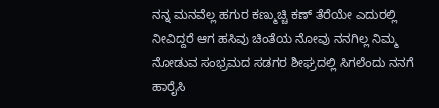ನನ್ನ ಮನವೆಲ್ಲ ಹಗುರ ಕಣ್ಮುಚ್ಚಿ ಕಣ್ ತೆರೆಯೇ ಎದುರಲ್ಲಿ ನೀವಿದ್ದರೆ ಆಗ ಹಸಿವು ಚಿಂತೆಯ ನೋವು ನನಗಿಲ್ಲ ನಿಮ್ಮ ನೋಡುವ ಸಂಭ್ರಮದ ಸಡಗರ ಶೀಘ್ರದಲ್ಲಿ ಸಿಗಲೆಂದು ನನಗೆ ಹಾರೈಸಿ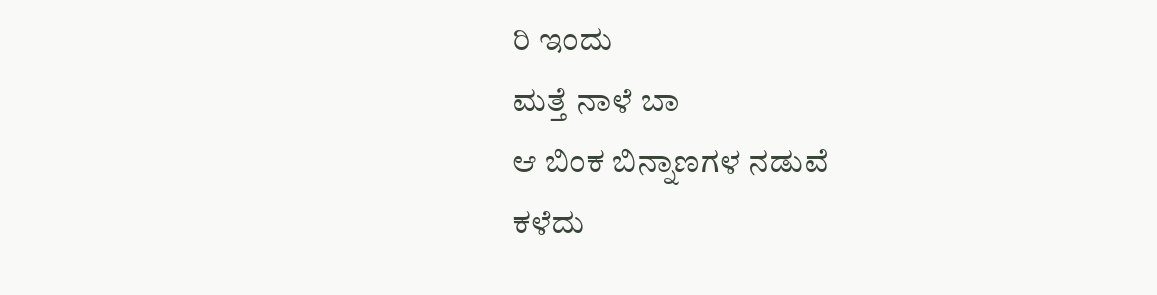ರಿ ಇಂದು
ಮತ್ತೆ ನಾಳೆ ಬಾ
ಆ ಬಿಂಕ ಬಿನ್ನಾಣಗಳ ನಡುವೆ
ಕಳೆದು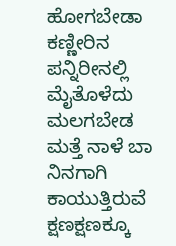ಹೋಗಬೇಡಾ
ಕಣ್ಣೀರಿನ ಪನ್ನಿರೀನಲ್ಲಿ
ಮೈತೊಳೆದು ಮಲಗಬೇಡ
ಮತ್ತೆ ನಾಳೆ ಬಾ
ನಿನಗಾಗಿ ಕಾಯುತ್ತಿರುವೆ
ಕ್ಷಣಕ್ಷಣಕ್ಕೂ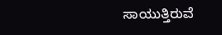ಸಾಯುತ್ತಿರುವೆ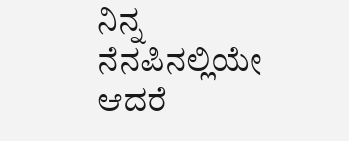ನಿನ್ನ ನೆನಪಿನಲ್ಲಿಯೇ ಆದರೆ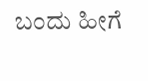ಬಂದು ಹೀಗೆ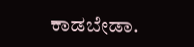ಕಾಡಬೇಡಾ.